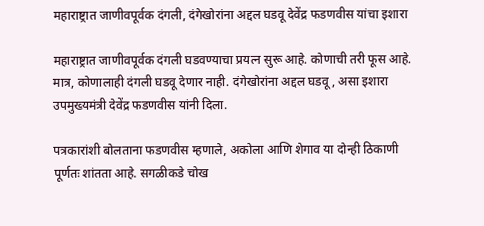महाराष्ट्रात जाणीवपूर्वक दंगली, दंगेखोरांना अद्दल घडवू देवेंद्र फडणवीस यांचा इशारा

महाराष्ट्रात जाणीवपूर्वक दंगली घडवण्याचा प्रयत्न सुरू आहे. कोणाची तरी फूस आहे. मात्र, कोणालाही दंगली घडवू देणार नाही. दंगेखोरांना अद्दल घडवू, असा इशारा उपमुख्यमंत्री देवेंद्र फडणवीस यांनी दिला.

पत्रकारांशी बोलताना फडणवीस म्हणाले, अकोला आणि शेगाव या दोन्ही ठिकाणी पूर्णतः शांतता आहे. सगळीकडे चोख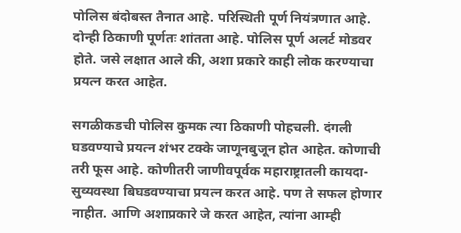पोलिस बंदोबस्त तैनात आहे. परिस्थिती पूर्ण नियंत्रणात आहे. दोन्ही ठिकाणी पूर्णतः शांतता आहे. पोलिस पूर्ण अलर्ट मोडवर होते. जसे लक्षात आले की, अशा प्रकारे काही लोक करण्याचा प्रयत्न करत आहेत.

सगळीकडची पोलिस कुमक त्या ठिकाणी पोहचली. दंगली घडवण्याचे प्रयत्न शंभर टक्के जाणूनबुजून होत आहेत. कोणाची तरी फूस आहे. कोणीतरी जाणीवपूर्वक महाराष्ट्रातली कायदा-सुव्यवस्था बिघडवण्याचा प्रयत्न करत आहे. पण ते सफल होणार नाहीत. आणि अशाप्रकारे जे करत आहेत, त्यांना आम्ही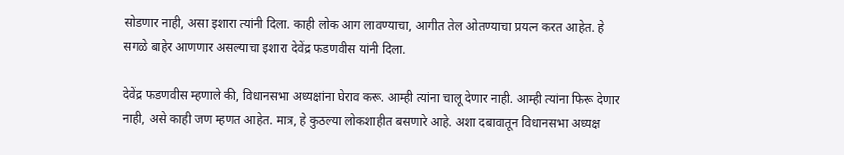सोडणार नाही, असा इशारा त्यांनी दिला. काही लोक आग लावण्याचा, आगीत तेल ओतण्याचा प्रयत्न करत आहेत. हे सगळे बाहेर आणणार असल्याचा इशारा देवेंद्र फडणवीस यांनी दिला.

देवेंद्र फडणवीस म्हणाले की, विधानसभा अध्यक्षांना घेराव करू. आम्ही त्यांना चालू देणार नाही. आम्ही त्यांना फिरू देणार नाही, असे काही जण म्हणत आहेत. मात्र, हे कुठल्या लोकशाहीत बसणारे आहे. अशा दबावातून विधानसभा अध्यक्ष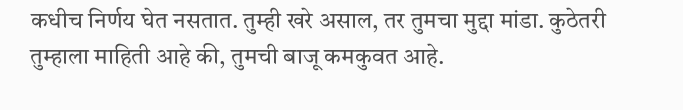कधीच निर्णय घेत नसतात. तुम्ही खरे असाल, तर तुमचा मुद्दा मांडा. कुठेतरी तुम्हाला माहिती आहे की, तुमची बाजू कमकुवत आहे.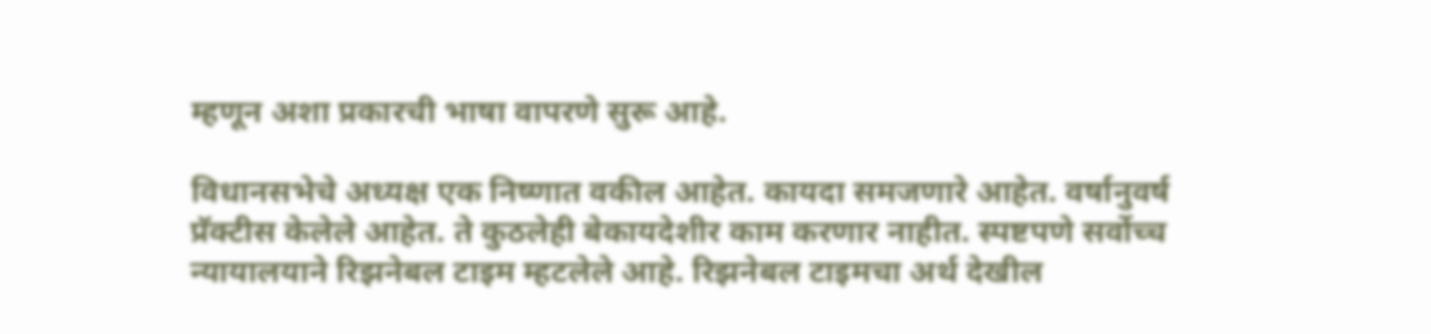म्हणून अशा प्रकारची भाषा वापरणे सुरू आहे.

विधानसभेचे अध्यक्ष एक निष्णात वकील आहेत. कायदा समजणारे आहेत. वर्षानुवर्ष प्रॅक्टीस केलेले आहेत. ते कुठलेही बेकायदेशीर काम करणार नाहीत. स्पष्टपणे सर्वोच्च न्यायालयाने रिझनेबल टाइम म्हटलेले आहे. रिझनेबल टाइमचा अर्थ देखील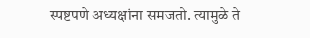स्पष्टपणे अध्यक्षांना समजतो. त्यामुळे ते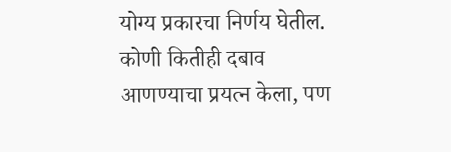योग्य प्रकारचा निर्णय घेतील. कोणी कितीही दबाव आणण्याचा प्रयत्न केला, पण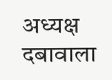अध्यक्ष दबावाला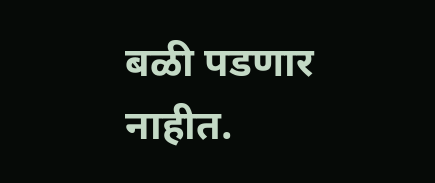बळी पडणार नाहीत.